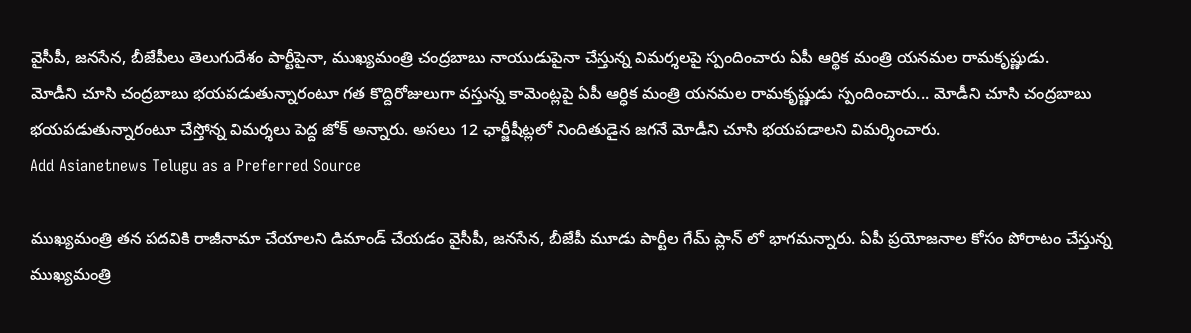వైసీపీ, జనసేన, బీజేపీలు తెలుగుదేశం పార్టీపైనా, ముఖ్యమంత్రి చంద్రబాబు నాయుడుపైనా చేస్తున్న విమర్శలపై స్పందించారు ఏపీ ఆర్థిక మంత్రి యనమల రామకృష్ణుడు.
మోడీని చూసి చంద్రబాబు భయపడుతున్నారంటూ గత కొద్దిరోజులుగా వస్తున్న కామెంట్లపై ఏపీ ఆర్ధిక మంత్రి యనమల రామకృష్ణుడు స్పందించారు... మోడీని చూసి చంద్రబాబు భయపడుతున్నారంటూ చేస్తోన్న విమర్శలు పెద్ద జోక్ అన్నారు. అసలు 12 ఛార్జీషీట్లలో నిందితుడైన జగనే మోడీని చూసి భయపడాలని విమర్శించారు.
Add Asianetnews Telugu as a Preferred Source

ముఖ్యమంత్రి తన పదవికి రాజీనామా చేయాలని డిమాండ్ చేయడం వైసీపీ, జనసేన, బీజేపీ మూడు పార్టీల గేమ్ ప్లాన్ లో భాగమన్నారు. ఏపీ ప్రయోజనాల కోసం పోరాటం చేస్తున్న ముఖ్యమంత్రి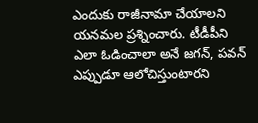ఎందుకు రాజీనామా చేయాలని యనమల ప్రశ్నించారు. టీడీపీని ఎలా ఓడించాలా అనే జగన్, పవన్ ఎప్పుడూ ఆలోచిస్తుంటారని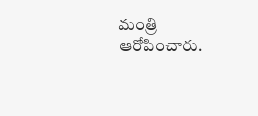మంత్రి ఆరోపించారు.